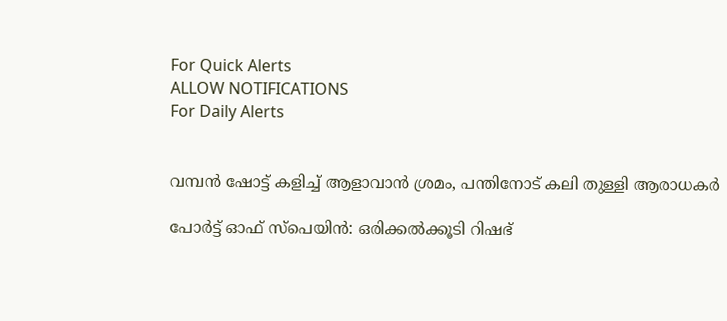For Quick Alerts
ALLOW NOTIFICATIONS
For Daily Alerts


വമ്പന്‍ ഷോട്ട് കളിച്ച് ആളാവാന്‍ ശ്രമം, പന്തിനോട് കലി തുള്ളി ആരാധകര്‍

പോര്‍ട്ട് ഓഫ് സ്‌പെയിന്‍: ഒരിക്കല്‍ക്കൂടി റിഷഭ്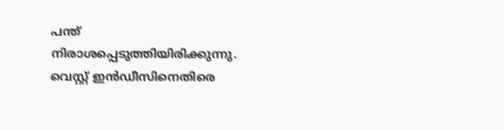പന്ത് നിരാശപ്പെടുത്തിയിരിക്കുന്നു. വെസ്റ്റ് ഇന്‍ഡീസിനെതിരെ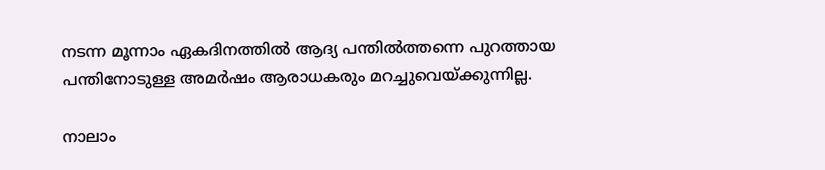നടന്ന മൂന്നാം ഏകദിനത്തില്‍ ആദ്യ പന്തില്‍ത്തന്നെ പുറത്തായ പന്തിനോടുള്ള അമര്‍ഷം ആരാധകരും മറച്ചുവെയ്ക്കുന്നില്ല.

നാലാം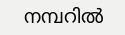നമ്പറില്‍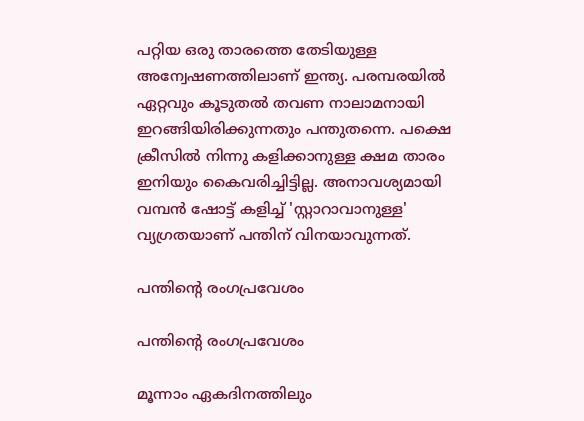പറ്റിയ ഒരു താരത്തെ തേടിയുള്ള അന്വേഷണത്തിലാണ് ഇന്ത്യ. പരമ്പരയില്‍ ഏറ്റവും കൂടുതല്‍ തവണ നാലാമനായി ഇറങ്ങിയിരിക്കുന്നതും പന്തുതന്നെ. പക്ഷെ ക്രീസില്‍ നിന്നു കളിക്കാനുള്ള ക്ഷമ താരം ഇനിയും കൈവരിച്ചിട്ടില്ല. അനാവശ്യമായി വമ്പന്‍ ഷോട്ട് കളിച്ച് 'സ്റ്റാറാവാനുള്ള' വ്യഗ്രതയാണ് പന്തിന് വിനയാവുന്നത്.

പന്തിന്റെ രംഗപ്രവേശം

പന്തിന്റെ രംഗപ്രവേശം

മൂന്നാം ഏകദിനത്തിലും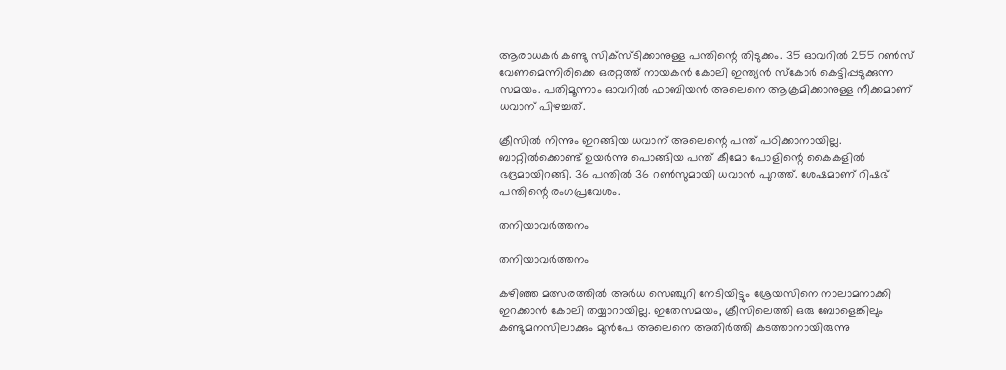ആരാധകര്‍ കണ്ടു സിക്‌സ്ടിക്കാനുള്ള പന്തിന്റെ തിടുക്കം. 35 ഓവറില്‍ 255 റണ്‍സ് വേണമെന്നിരിക്കെ ഒരറ്റത്ത് നായകന്‍ കോലി ഇന്ത്യന്‍ സ്‌കോര്‍ കെട്ടിപ്പടുക്കുന്ന സമയം. പതിമൂന്നാം ഓവറില്‍ ഫാബിയന്‍ അലെനെ ആക്രമിക്കാനുള്ള നീക്കമാണ് ധവാന് പിഴച്ചത്.

ക്രീസില്‍ നിന്നും ഇറങ്ങിയ ധവാന് അലെന്റെ പന്ത് പഠിക്കാനായില്ല. ബാറ്റില്‍ക്കൊണ്ട് ഉയര്‍ന്നു പൊങ്ങിയ പന്ത് കീമോ പോളിന്റെ കൈകളില്‍ ഭദ്രമായിറങ്ങി. 36 പന്തില്‍ 36 റണ്‍സുമായി ധവാന്‍ പുറത്ത്. ശേഷമാണ് റിഷഭ് പന്തിന്റെ രംഗപ്രവേശം.

തനിയാവർത്തനം

തനിയാവർത്തനം

കഴിഞ്ഞ മത്സരത്തില്‍ അര്‍ധ സെഞ്ചുറി നേടിയിട്ടും ശ്രേയസിനെ നാലാമനാക്കി ഇറക്കാന്‍ കോലി തയ്യാറായില്ല. ഇതേസമയം, ക്രീസിലെത്തി ഒരു ബോളെങ്കിലും കണ്ടുമനസിലാക്കും മുന്‍പേ അലെനെ അതിര്‍ത്തി കടത്താനായിരുന്നു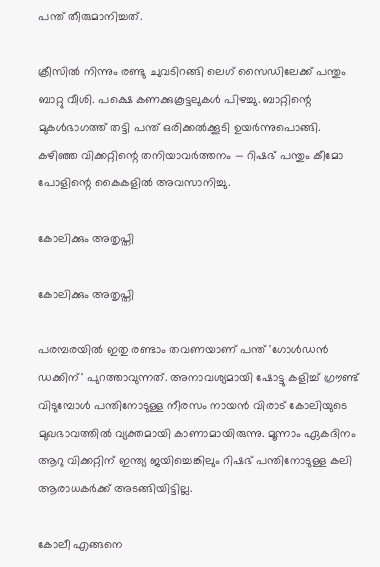പന്ത് തീരുമാനിച്ചത്.

ക്രീസില്‍ നിന്നും രണ്ടു ചുവടിറങ്ങി ലെഗ് സൈഡിലേക്ക് പന്തും ബാറ്റു വീശി. പക്ഷെ കണക്കുകൂട്ടലുകള്‍ പിഴച്ചു. ബാറ്റിന്റെ മുകള്‍ഭാഗത്ത് തട്ടി പന്ത് ഒരിക്കല്‍ക്കൂടി ഉയര്‍ന്നുപൊങ്ങി. കഴിഞ്ഞ വിക്കറ്റിന്റെ തനിയാവര്‍ത്തനം — റിഷഭ് പന്തും കീമോ പോളിന്റെ കൈകളില്‍ അവസാനിച്ചു.

കോലിക്കും അതൃപ്തി

കോലിക്കും അതൃപ്തി

പരമ്പരയില്‍ ഇതു രണ്ടാം തവണയാണ് പന്ത് 'ഗോള്‍ഡന്‍ ഡക്കിന്' പുറത്താവുന്നത്. അനാവശ്യമായി ഷോട്ടു കളിച്ച് ഗ്രൗണ്ട് വിടുമ്പോള്‍ പന്തിനോടുള്ള നീരസം നായന്‍ വിരാട് കോലിയുടെ മുഖഭാവത്തില്‍ വ്യക്തമായി കാണാമായിരുന്നു. മൂന്നാം ഏകദിനം ആറു വിക്കറ്റിന് ഇന്ത്യ ജയിച്ചെങ്കിലും റിഷഭ് പന്തിനോടുള്ള കലി ആരാധകര്‍ക്ക് അടങ്ങിയിട്ടില്ല.

കോലീ എങ്ങനെ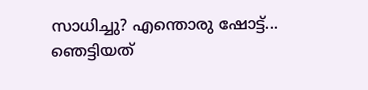സാധിച്ചു? എന്തൊരു ഷോട്ട്... ഞെട്ടിയത്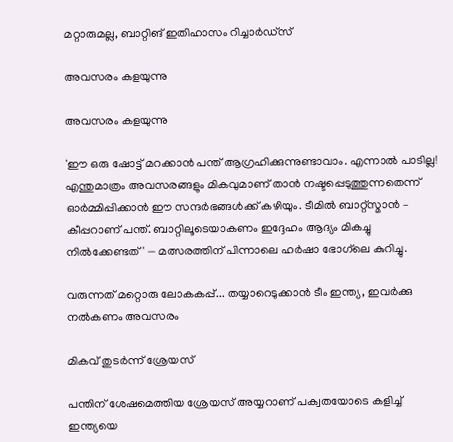മറ്റാരുമല്ല, ബാറ്റിങ് ഇതിഹാസം റിച്ചാര്‍ഡ്‌സ്

അവസരം കളയുന്നു

അവസരം കളയുന്നു

'ഈ ഒരു ഷോട്ട് മറക്കാന്‍ പന്ത് ആഗ്രഹിക്കുന്നുണ്ടാവാം. എന്നാല്‍ പാടില്ല! എന്തുമാത്രം അവസരങ്ങളും മികവുമാണ് താന്‍ നഷ്ടപ്പെടുത്തുന്നതെന്ന് ഓര്‍മ്മിപ്പിക്കാന്‍ ഈ സന്ദര്‍ഭങ്ങള്‍ക്ക് കഴിയും. ടീമില്‍ ബാറ്റ്‌സ്മാന്‍ – കീപ്പറാണ് പന്ത്. ബാറ്റിലൂടെയാകണം ഇദ്ദേഹം ആദ്യം മികച്ചു നില്‍ക്കേണ്ടത്' — മത്സരത്തിന് പിന്നാലെ ഹര്‍ഷാ ഭോഗ്‌ലെ കുറിച്ചു.

വരുന്നത് മറ്റൊരു ലോകകപ്പ്... തയ്യാറെടുക്കാന്‍ ടീം ഇന്ത്യ, ഇവര്‍ക്കു നല്‍കണം അവസരം

മികവ് തുടർന്ന് ശ്രേയസ്

പന്തിന് ശേഷമെത്തിയ ശ്രേയസ് അയ്യറാണ് പക്വതയോടെ കളിച്ച് ഇന്ത്യയെ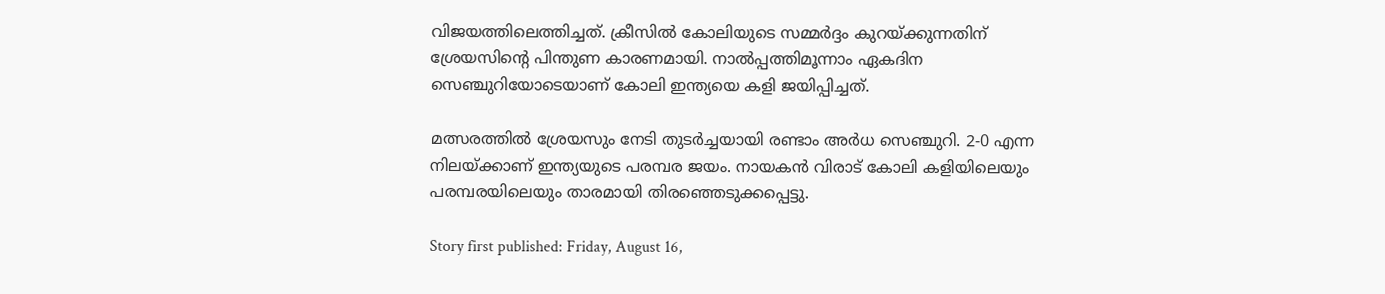വിജയത്തിലെത്തിച്ചത്. ക്രീസില്‍ കോലിയുടെ സമ്മര്‍ദ്ദം കുറയ്ക്കുന്നതിന് ശ്രേയസിന്റെ പിന്തുണ കാരണമായി. നാല്‍പ്പത്തിമൂന്നാം ഏകദിന സെഞ്ചുറിയോടെയാണ് കോലി ഇന്ത്യയെ കളി ജയിപ്പിച്ചത്.

മത്സരത്തില്‍ ശ്രേയസും നേടി തുടര്‍ച്ചയായി രണ്ടാം അര്‍ധ സെഞ്ചുറി. 2-0 എന്ന നിലയ്ക്കാണ് ഇന്ത്യയുടെ പരമ്പര ജയം. നായകന്‍ വിരാട് കോലി കളിയിലെയും പരമ്പരയിലെയും താരമായി തിരഞ്ഞെടുക്കപ്പെട്ടു.

Story first published: Friday, August 16,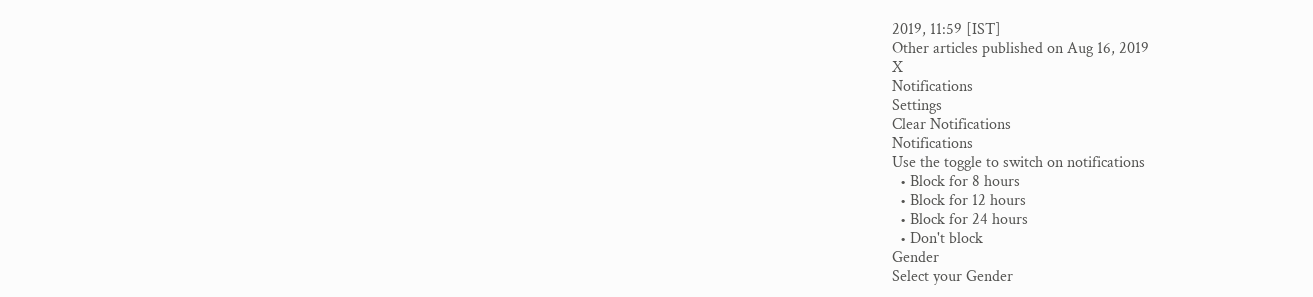2019, 11:59 [IST]
Other articles published on Aug 16, 2019
X
Notifications
Settings
Clear Notifications
Notifications
Use the toggle to switch on notifications
  • Block for 8 hours
  • Block for 12 hours
  • Block for 24 hours
  • Don't block
Gender
Select your Gender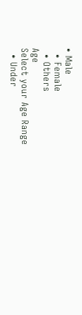• Male
  • Female
  • Others
Age
Select your Age Range
  • Under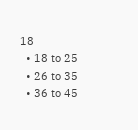18
  • 18 to 25
  • 26 to 35
  • 36 to 45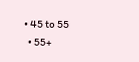• 45 to 55
  • 55+